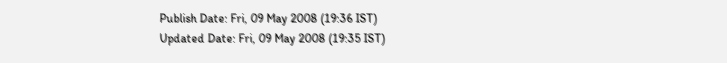Publish Date: Fri, 09 May 2008 (19:36 IST)
Updated Date: Fri, 09 May 2008 (19:35 IST)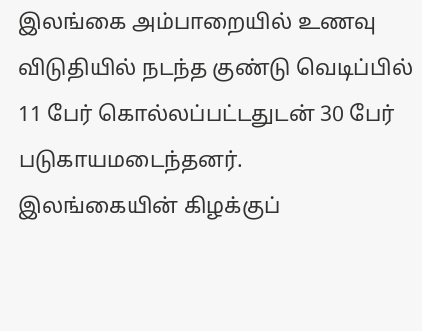இலங்கை அம்பாறையில் உணவு விடுதியில் நடந்த குண்டு வெடிப்பில் 11 பேர் கொல்லப்பட்டதுடன் 30 பேர் படுகாயமடைந்தனர்.
இலங்கையின் கிழக்குப்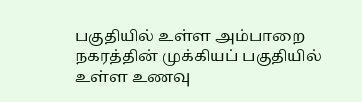பகுதியில் உள்ள அம்பாறை நகரத்தின் முக்கியப் பகுதியில் உள்ள உணவு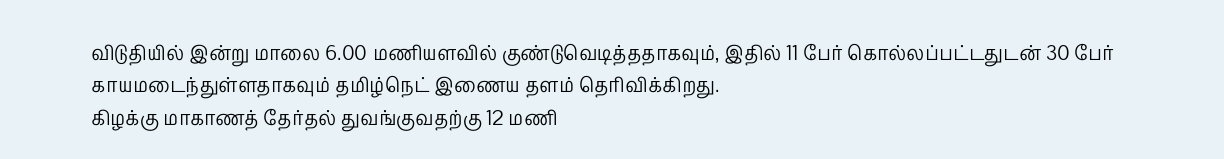விடுதியில் இன்று மாலை 6.00 மணியளவில் குண்டுவெடித்ததாகவும், இதில் 11 பேர் கொல்லப்பட்டதுடன் 30 பேர் காயமடைந்துள்ளதாகவும் தமிழ்நெட் இணைய தளம் தெரிவிக்கிறது.
கிழக்கு மாகாணத் தேர்தல் துவங்குவதற்கு 12 மணி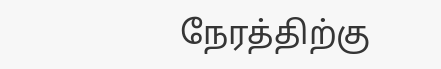நேரத்திற்கு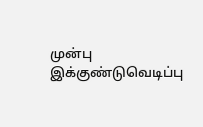முன்பு இக்குண்டுவெடிப்பு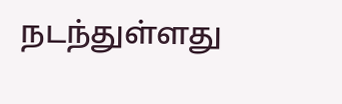நடந்துள்ளது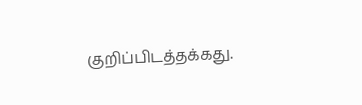குறிப்பிடத்தக்கது.